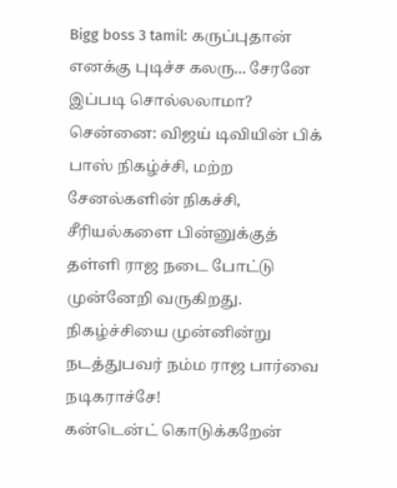Bigg boss 3 tamil: கருப்புதான் எனக்கு புடிச்ச கலரு... சேரனே இப்படி சொல்லலாமா?
சென்னை: விஜய் டிவியின் பிக் பாஸ் நிகழ்ச்சி, மற்ற சேனல்களின் நிகச்சி, சீரியல்களை பின்னுக்குத் தள்ளி ராஜ நடை போட்டு முன்னேறி வருகிறது. நிகழ்ச்சியை முன்னின்று நடத்துபவர் நம்ம ராஜ பார்வை நடிகராச்சே!
கன்டென்ட் கொடுக்கறேன்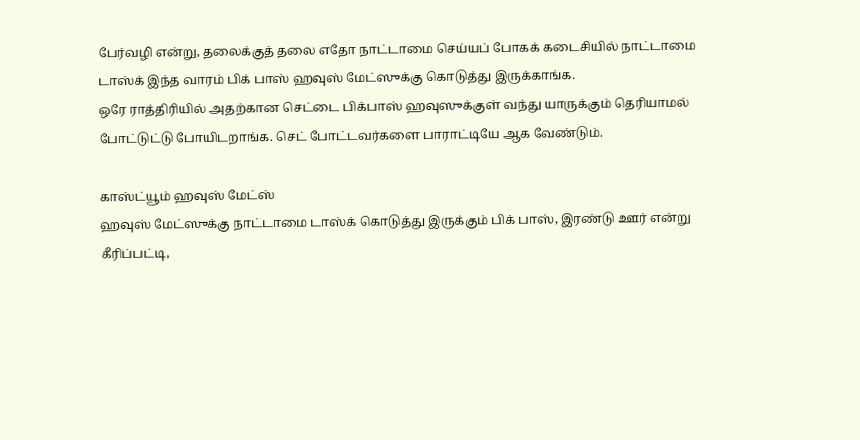பேர்வழி என்று, தலைக்குத் தலை எதோ நாட்டாமை செய்யப் போகக் கடைசியில் நாட்டாமை டாஸ்க் இந்த வாரம் பிக் பாஸ் ஹவுஸ் மேட்ஸுக்கு கொடுத்து இருக்காங்க.
ஒரே ராத்திரியில் அதற்கான செட்டை பிக்பாஸ் ஹவுஸுக்குள் வந்து யாருக்கும் தெரியாமல் போட்டுட்டு போயிடறாங்க. செட் போட்டவர்களை பாராட்டியே ஆக வேண்டும்.

காஸ்ட்யூம் ஹவுஸ் மேட்ஸ்
ஹவுஸ் மேட்ஸுக்கு நாட்டாமை டாஸ்க் கொடுத்து இருக்கும் பிக் பாஸ், இரண்டு ஊர் என்று கீரிப்பட்டி,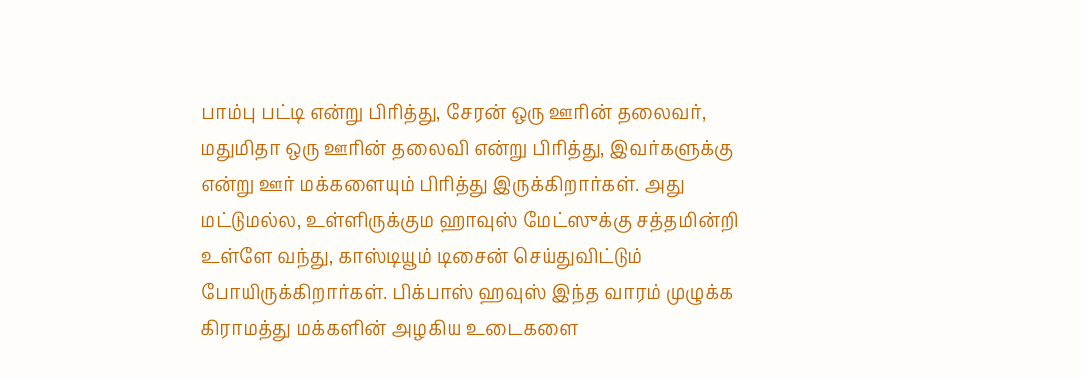பாம்பு பட்டி என்று பிரித்து, சேரன் ஒரு ஊரின் தலைவர், மதுமிதா ஒரு ஊரின் தலைவி என்று பிரித்து, இவர்களுக்கு என்று ஊர் மக்களையும் பிரித்து இருக்கிறார்கள். அது மட்டுமல்ல, உள்ளிருக்கும ஹாவுஸ் மேட்ஸுக்கு சத்தமின்றி உள்ளே வந்து, காஸ்டியூம் டிசைன் செய்துவிட்டும் போயிருக்கிறார்கள். பிக்பாஸ் ஹவுஸ் இந்த வாரம் முழுக்க கிராமத்து மக்களின் அழகிய உடைகளை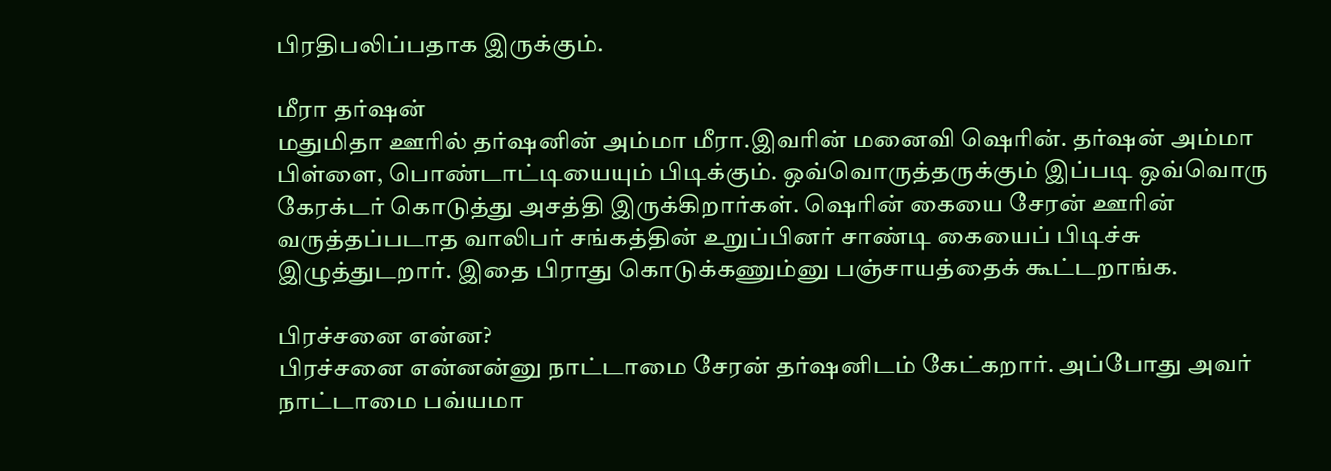பிரதிபலிப்பதாக இருக்கும்.

மீரா தர்ஷன்
மதுமிதா ஊரில் தர்ஷனின் அம்மா மீரா.இவரின் மனைவி ஷெரின். தர்ஷன் அம்மா பிள்ளை, பொண்டாட்டியையும் பிடிக்கும். ஒவ்வொருத்தருக்கும் இப்படி ஒவ்வொரு கேரக்டர் கொடுத்து அசத்தி இருக்கிறார்கள். ஷெரின் கையை சேரன் ஊரின் வருத்தப்படாத வாலிபர் சங்கத்தின் உறுப்பினர் சாண்டி கையைப் பிடிச்சு இழுத்துடறார். இதை பிராது கொடுக்கணும்னு பஞ்சாயத்தைக் கூட்டறாங்க.

பிரச்சனை என்ன?
பிரச்சனை என்னன்னு நாட்டாமை சேரன் தர்ஷனிடம் கேட்கறார். அப்போது அவர் நாட்டாமை பவ்யமா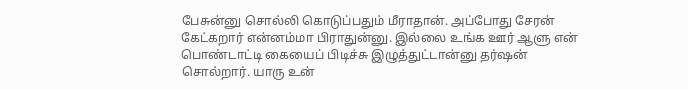பேசுன்னு சொல்லி கொடுப்பதும் மீராதான். அப்போது சேரன் கேட்கறார் என்னம்மா பிராதுன்னு. இல்லை உங்க ஊர் ஆளு என் பொண்டாட்டி கையைப் பிடிச்சு இழுத்துட்டான்னு தர்ஷன் சொல்றார். யாரு உன்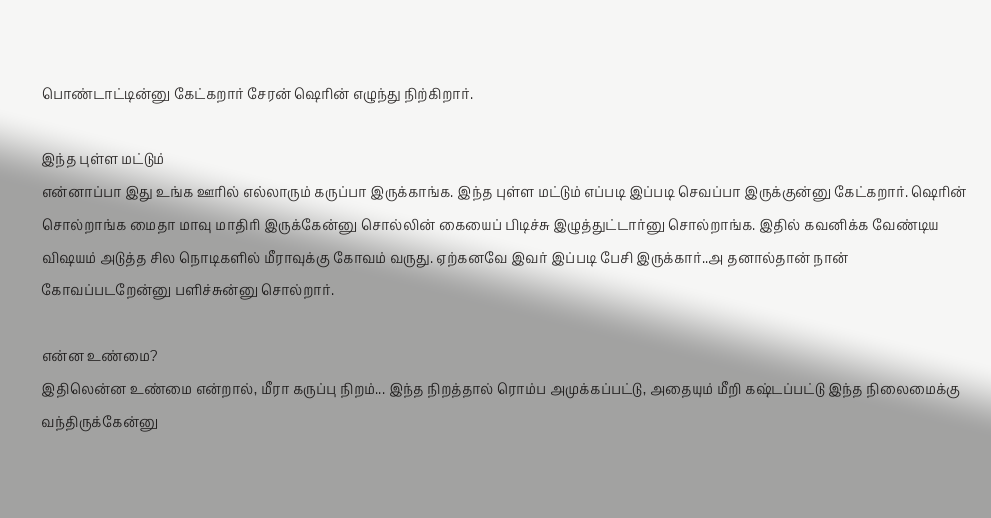பொண்டாட்டின்னு கேட்கறார் சேரன் ஷெரின் எழுந்து நிற்கிறார்.

இந்த புள்ள மட்டும்
என்னாப்பா இது உங்க ஊரில் எல்லாரும் கருப்பா இருக்காங்க. இந்த புள்ள மட்டும் எப்படி இப்படி செவப்பா இருக்குன்னு கேட்கறார். ஷெரின் சொல்றாங்க மைதா மாவு மாதிரி இருக்கேன்னு சொல்லின் கையைப் பிடிச்சு இழுத்துட்டார்னு சொல்றாங்க. இதில் கவனிக்க வேண்டிய விஷயம் அடுத்த சில நொடிகளில் மீராவுக்கு கோவம் வருது. ஏற்கனவே இவர் இப்படி பேசி இருக்கார்..அ தனால்தான் நான் கோவப்படறேன்னு பளிச்சுன்னு சொல்றார்.

என்ன உண்மை?
இதிலென்ன உண்மை என்றால், மீரா கருப்பு நிறம்... இந்த நிறத்தால் ரொம்ப அமுக்கப்பட்டு, அதையும் மீறி கஷ்டப்பட்டு இந்த நிலைமைக்கு வந்திருக்கேன்னு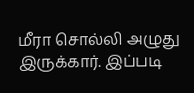மீரா சொல்லி அழுது இருக்கார். இப்படி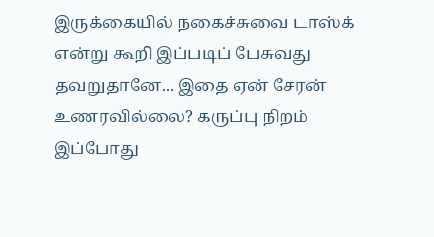இருக்கையில் நகைச்சுவை டாஸ்க் என்று கூறி இப்படிப் பேசுவது தவறுதானே... இதை ஏன் சேரன் உணரவில்லை? கருப்பு நிறம் இப்போது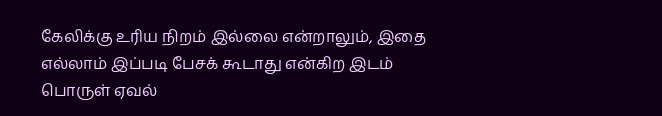கேலிக்கு உரிய நிறம் இல்லை என்றாலும், இதை எல்லாம் இப்படி பேசக் கூடாது என்கிற இடம் பொருள் ஏவல்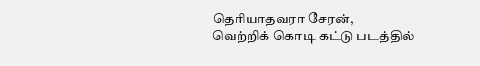தெரியாதவரா சேரன்,
வெற்றிக் கொடி கட்டு படத்தில்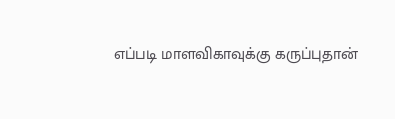எப்படி மாளவிகாவுக்கு கருப்புதான்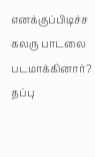எனக்குப்பிடிச்ச கலரு பாடலை படமாக்கினார்? தப்பு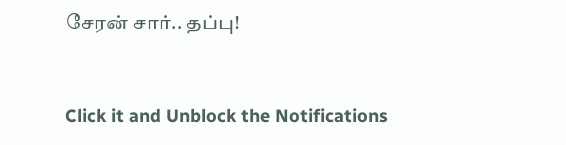சேரன் சார்.. தப்பு!


Click it and Unblock the Notifications